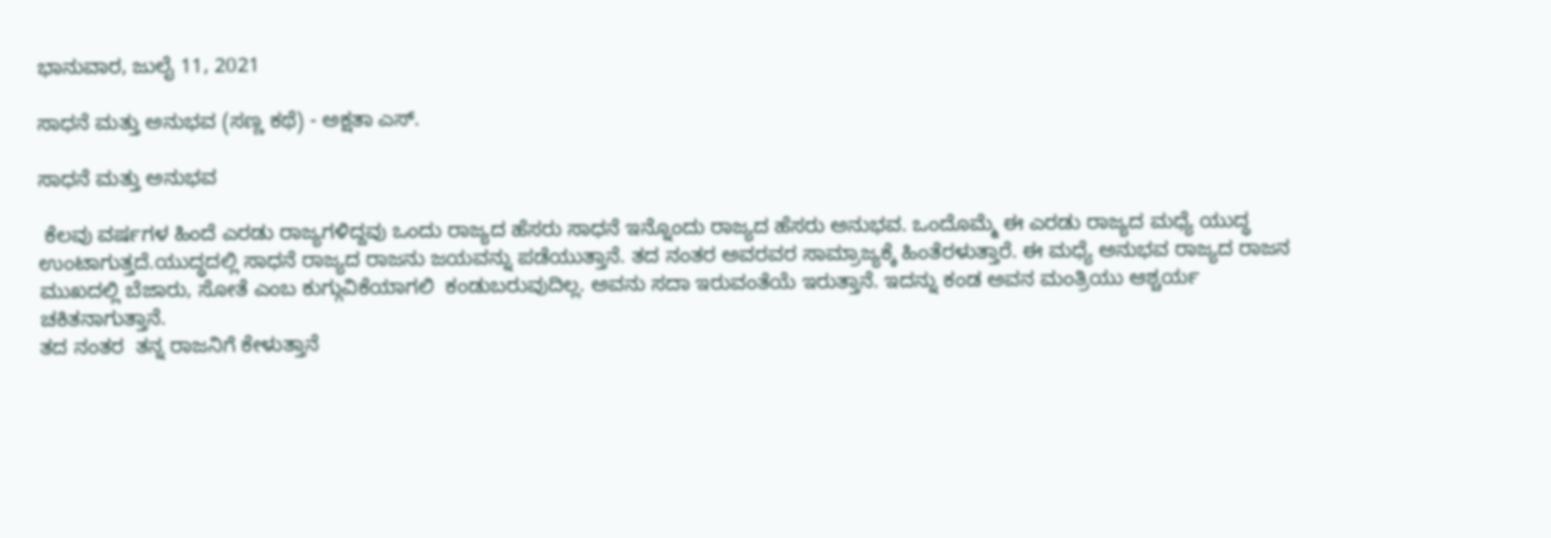ಭಾನುವಾರ, ಜುಲೈ 11, 2021

ಸಾಧನೆ ಮತ್ತು ಅನುಭವ (ಸಣ್ಣ ಕಥೆ) - ಅಕ್ಷತಾ ಎಸ್.

ಸಾಧನೆ ಮತ್ತು ಅನುಭವ

 ಕೆಲವು ವರ್ಷಗಳ ಹಿಂದೆ ಎರಡು ರಾಜ್ಯಗಳಿದ್ದವು ಒಂದು ರಾಜ್ಯದ ಹೆಸರು ಸಾಧನೆ ಇನ್ನೊಂದು ರಾಜ್ಯದ ಹೆಸರು ಅನುಭವ. ಒಂದೊಮ್ಮೆ ಈ ಎರಡು ರಾಜ್ಯದ ಮಧ್ಯೆ ಯುದ್ಧ ಉಂಟಾಗುತ್ತದೆ.ಯುದ್ಧದಲ್ಲಿ ಸಾಧನೆ ರಾಜ್ಯದ ರಾಜನು ಜಯವನ್ನು ಪಡೆಯುತ್ತಾನೆ. ತದ ನಂತರ ಅವರವರ ಸಾಮ್ರಾಜ್ಯಕ್ಕೆ ಹಿಂತೆರಳುತ್ತಾರೆ. ಈ ಮಧ್ಯೆ ಅನುಭವ ರಾಜ್ಯದ ರಾಜನ ಮುಖದಲ್ಲಿ ಬೆಜಾರು, ಸೋತೆ ಎಂಬ ಕುಗ್ಗುವಿಕೆಯಾಗಲಿ  ಕಂಡುಬರುವುದಿಲ್ಲ. ಅವನು ಸದಾ ಇರುವಂತೆಯೆ ಇರುತ್ತಾನೆ. ಇದನ್ನು ಕಂಡ ಅವನ ಮಂತ್ರಿಯು ಆಶ್ಚರ್ಯ ಚಕಿತನಾಗುತ್ತಾನೆ.
ತದ ನಂತರ  ತನ್ನ ರಾಜನಿಗೆ ಕೇಳುತ್ತಾನೆ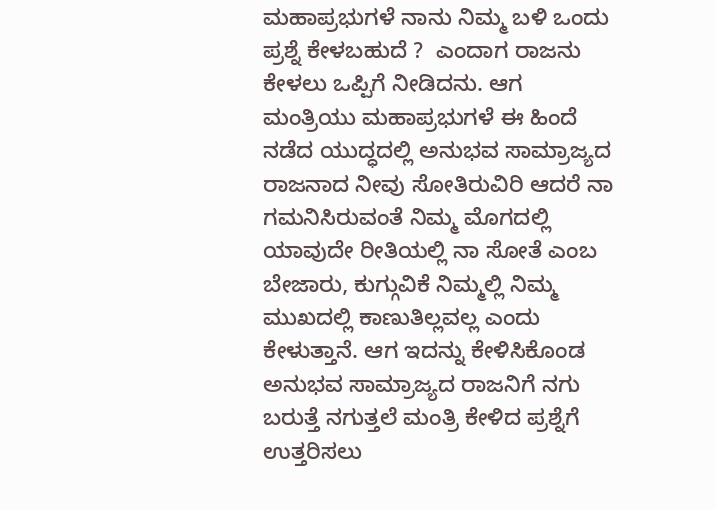ಮಹಾಪ್ರಭುಗಳೆ ನಾನು ನಿಮ್ಮ ಬಳಿ ಒಂದು ಪ್ರಶ್ನೆ ಕೇಳಬಹುದೆ ?  ಎಂದಾಗ ರಾಜನು ಕೇಳಲು ಒಪ್ಪಿಗೆ ನೀಡಿದನು. ಆಗ ಮಂತ್ರಿಯು ಮಹಾಪ್ರಭುಗಳೆ ಈ ಹಿಂದೆ ನಡೆದ ಯುದ್ಧದಲ್ಲಿ ಅನುಭವ ಸಾಮ್ರಾಜ್ಯದ ರಾಜನಾದ ನೀವು ಸೋತಿರುವಿರಿ ಆದರೆ ನಾ ಗಮನಿಸಿರುವಂತೆ ನಿಮ್ಮ ಮೊಗದಲ್ಲಿ ಯಾವುದೇ ರೀತಿಯಲ್ಲಿ ನಾ ಸೋತೆ ಎಂಬ ಬೇಜಾರು, ಕುಗ್ಗುವಿಕೆ ನಿಮ್ಮಲ್ಲಿ ನಿಮ್ಮ ಮುಖದಲ್ಲಿ ಕಾಣುತಿಲ್ಲವಲ್ಲ ಎಂದು ಕೇಳುತ್ತಾನೆ. ಆಗ ಇದನ್ನು ಕೇಳಿಸಿಕೊಂಡ ಅನುಭವ ಸಾಮ್ರಾಜ್ಯದ ರಾಜನಿಗೆ ನಗು ಬರುತ್ತೆ ನಗುತ್ತಲೆ ಮಂತ್ರಿ ಕೇಳಿದ ಪ್ರಶ್ನೆಗೆ ಉತ್ತರಿಸಲು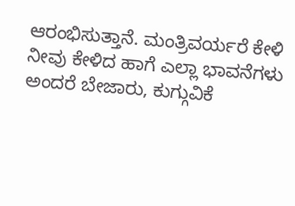ಆರಂಭಿಸುತ್ತಾನೆ. ಮಂತ್ರಿವರ್ಯರೆ ಕೇಳಿ ನೀವು ಕೇಳಿದ ಹಾಗೆ ಎಲ್ಲಾ ಭಾವನೆಗಳು ಅಂದರೆ ಬೇಜಾರು, ಕುಗ್ಗುವಿಕೆ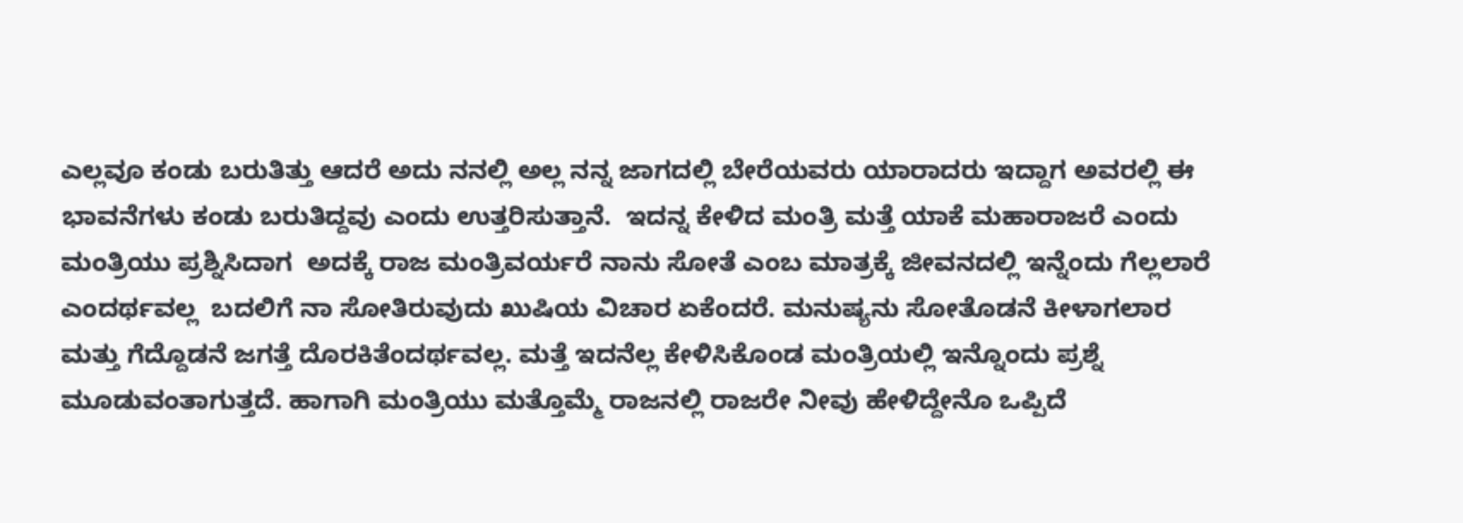ಎಲ್ಲವೂ ಕಂಡು ಬರುತಿತ್ತು ಆದರೆ ಅದು ನನಲ್ಲಿ ಅಲ್ಲ ನನ್ನ ಜಾಗದಲ್ಲಿ ಬೇರೆಯವರು ಯಾರಾದರು ಇದ್ದಾಗ ಅವರಲ್ಲಿ ಈ ಭಾವನೆಗಳು ಕಂಡು ಬರುತಿದ್ದವು ಎಂದು ಉತ್ತರಿಸುತ್ತಾನೆ.  ಇದನ್ನ ಕೇಳಿದ ಮಂತ್ರಿ ಮತ್ತೆ ಯಾಕೆ ಮಹಾರಾಜರೆ ಎಂದು ಮಂತ್ರಿಯು ಪ್ರಶ್ನಿಸಿದಾಗ  ಅದಕ್ಕೆ ರಾಜ ಮಂತ್ರಿವರ್ಯರೆ ನಾನು ಸೋತೆ ಎಂಬ ಮಾತ್ರಕ್ಕೆ ಜೀವನದಲ್ಲಿ ಇನ್ನೆಂದು ಗೆಲ್ಲಲಾರೆ ಎಂದರ್ಥವಲ್ಲ  ಬದಲಿಗೆ ನಾ ಸೋತಿರುವುದು ಖುಷಿಯ ವಿಚಾರ ಏಕೆಂದರೆ. ಮನುಷ್ಯನು ಸೋತೊಡನೆ ಕೀಳಾಗಲಾರ ಮತ್ತು ಗೆದ್ದೊಡನೆ ಜಗತ್ತೆ ದೊರಕಿತೆಂದರ್ಥವಲ್ಲ. ಮತ್ತೆ ಇದನೆಲ್ಲ ಕೇಳಿಸಿಕೊಂಡ ಮಂತ್ರಿಯಲ್ಲಿ ಇನ್ನೊಂದು ಪ್ರಶ್ನೆ ಮೂಡುವಂತಾಗುತ್ತದೆ. ಹಾಗಾಗಿ ಮಂತ್ರಿಯು ಮತ್ತೊಮ್ಮೆ ರಾಜನಲ್ಲಿ ರಾಜರೇ ನೀವು ಹೇಳಿದ್ದೇನೊ ಒಪ್ಪಿದೆ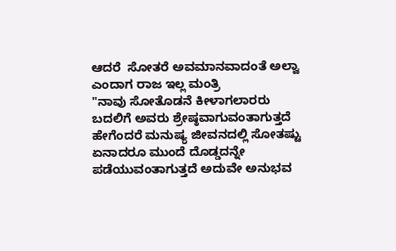ಆದರೆ  ಸೋತರೆ ಅವಮಾನವಾದಂತೆ ಅಲ್ವಾ ಎಂದಾಗ ರಾಜ ಇಲ್ಲ ಮಂತ್ರಿ
"ನಾವು ಸೋತೊಡನೆ ಕೀಳಾಗಲಾರರು ಬದಲಿಗೆ ಅವರು ಶ್ರೇಷ್ಠವಾಗುವಂತಾಗುತ್ತದೆ ಹೇಗೆಂದರೆ ಮನುಷ್ಯ ಜೀವನದಲ್ಲಿ ಸೋತಷ್ಟು ಏನಾದರೂ ಮುಂದೆ ದೊಡ್ಡದನ್ನೇ ಪಡೆಯುವಂತಾಗುತ್ತದೆ ಅದುವೇ ಅನುಭವ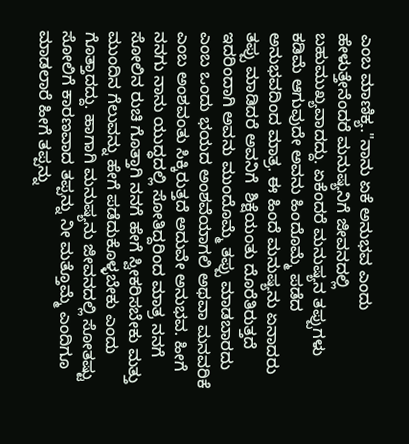ಎಂಬ ಮಾಣಿಕ್ಯ."ನಾನು ಏಕೆ ಅನುಭವ ಎಂದು ಹೇಳುತ್ತೇನೆಂದರೆ ಮನುಷ್ಯನಿಗೆ ಜೀವನದಲ್ಲಿ ಬಹುಮುಖ್ಯವಾದದ್ದು. ಏಕೆಂದರೆ ಮನುಷ್ಯನ ತಪ್ಪುಗಳು ಕಡಿಮೆ ಆಗುವುದೇ ಅವನು ಹಿಂದೊಮ್ಮೆ ಪಡೆದ ಅನುಭವದಿಂದ ಮಾತ್ರ. ಈ ಹಿಂದೆ ಮನುಷ್ಯನು ಏನಾದರು ತಪ್ಪು ಮಾಡಿದರೆ ಅವನಿಗೆ  ಶಿಕ್ಷೆಯಂತು ದೊರೆತಿರುತ್ತದೆ ಇದರಿಂದಾಗಿ ಅವನು ಮುಂದೊಮ್ಮೆ ತಪ್ಪು ಮಾಡಬಾರದು ಎಂಬ ಒಂದು ಭಯದ ಅಂಶವೆಯಾಗಲಿ ಅಥವಾ ಮನವರಿಕೆ ಎಂಬ ಅಂಶವಂತು ಸಿಕ್ಕಿರುತ್ತದೆ ಅದುವೇ ಅನುಭವ. ಹೀಗೆ ನನಗು ನಾನು ಯುದ್ಧದಲ್ಲಿ ಸೋತಿದ್ದರಿಂದ ಮಾತ್ರ ನನಗೆ ಸೋಲಿನ ರುಚಿ ಗೊತ್ತಾಗಿ ನನಗೆ ಹೇಗೆ ಸ್ವೀಕರಿಸಬೇಕು ಮತ್ತು ಮುಂದಿನ ಗೆಲುವನ್ನು ಹೇಗೆ ಪಡೆದುಕೊಳ್ಳಬೇಕು ಎಂದು ಗೊತ್ತಾದದ್ದು. ಹಾಗಾಗಿ ಮನುಷ್ಯನು ಜೀವನದಲ್ಲಿ ಸೋತಷ್ಟು ಸೋಲಿಗೆ ಕಾರಣವಾದ ತಪ್ಪನ್ನು ನೀ ಮತ್ತೊಮ್ಮೆ ಎಂದಿಗೂ ಮಾಡಲಾರೆ ಹೀಗೆ ತಪ್ಪನ್ನು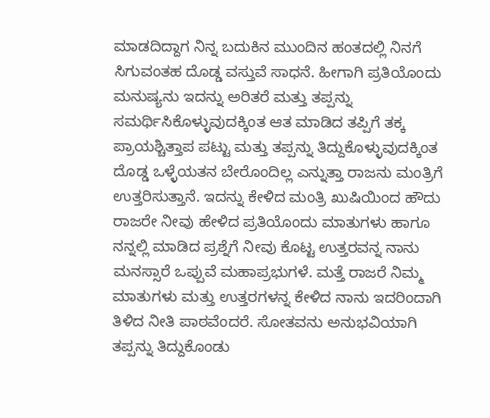ಮಾಡದಿದ್ದಾಗ ನಿನ್ನ ಬದುಕಿನ ಮುಂದಿನ ಹಂತದಲ್ಲಿ ನಿನಗೆ ಸಿಗುವಂತಹ ದೊಡ್ಡ ವಸ್ತುವೆ ಸಾಧನೆ. ಹೀಗಾಗಿ ಪ್ರತಿಯೊಂದು ಮನುಷ್ಯನು ಇದನ್ನು ಅರಿತರೆ ಮತ್ತು ತಪ್ಪನ್ನು ಸಮರ್ಥಿಸಿಕೊಳ್ಳುವುದಕ್ಕಿಂತ ಆತ ಮಾಡಿದ ತಪ್ಪಿಗೆ ತಕ್ಕ ಪ್ರಾಯಶ್ಚಿತ್ತಾಪ ಪಟ್ಟು ಮತ್ತು ತಪ್ಪನ್ನು ತಿದ್ದುಕೊಳ್ಳುವುದಕ್ಕಿಂತ ದೊಡ್ಡ ಒಳ್ಳೆಯತನ ಬೇರೊಂದಿಲ್ಲ ಎನ್ನುತ್ತಾ ರಾಜನು ಮಂತ್ರಿಗೆ ಉತ್ತರಿಸುತ್ತಾನೆ. ಇದನ್ನು ಕೇಳಿದ ಮಂತ್ರಿ ಖುಷಿಯಿಂದ ಹೌದು ರಾಜರೇ ನೀವು ಹೇಳಿದ ಪ್ರತಿಯೊಂದು ಮಾತುಗಳು ಹಾಗೂ ನನ್ನಲ್ಲಿ ಮಾಡಿದ ಪ್ರಶ್ನೆಗೆ ನೀವು ಕೊಟ್ಟ ಉತ್ತರವನ್ನ ನಾನು ಮನಸ್ಸಾರೆ ಒಪ್ಪುವೆ ಮಹಾಪ್ರಭುಗಳೆ. ಮತ್ತೆ ರಾಜರೆ ನಿಮ್ಮ ಮಾತುಗಳು ಮತ್ತು ಉತ್ತರಗಳನ್ನ ಕೇಳಿದ ನಾನು ಇದರಿಂದಾಗಿ ತಿಳಿದ ನೀತಿ ಪಾಠವೆಂದರೆ. ಸೋತವನು ಅನುಭವಿಯಾಗಿ  ತಪ್ಪನ್ನು ತಿದ್ದುಕೊಂಡು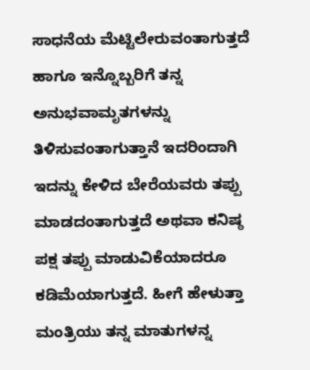ಸಾಧನೆಯ ಮೆಟ್ಟಿಲೇರುವಂತಾಗುತ್ತದೆ ಹಾಗೂ ಇನ್ನೊಬ್ಬರಿಗೆ ತನ್ನ ಅನುಭವಾಮೃತಗಳನ್ನು ತಿಳಿಸುವಂತಾಗುತ್ತಾನೆ ಇದರಿಂದಾಗಿ ಇದನ್ನು ಕೇಳಿದ ಬೇರೆಯವರು ತಪ್ಪು ಮಾಡದಂತಾಗುತ್ತದೆ ಅಥವಾ ಕನಿಷ್ಠ ಪಕ್ಷ ತಪ್ಪು ಮಾಡುವಿಕೆಯಾದರೂ ಕಡಿಮೆಯಾಗುತ್ತದೆ. ಹೀಗೆ ಹೇಳುತ್ತಾ ಮಂತ್ರಿಯು ತನ್ನ ಮಾತುಗಳನ್ನ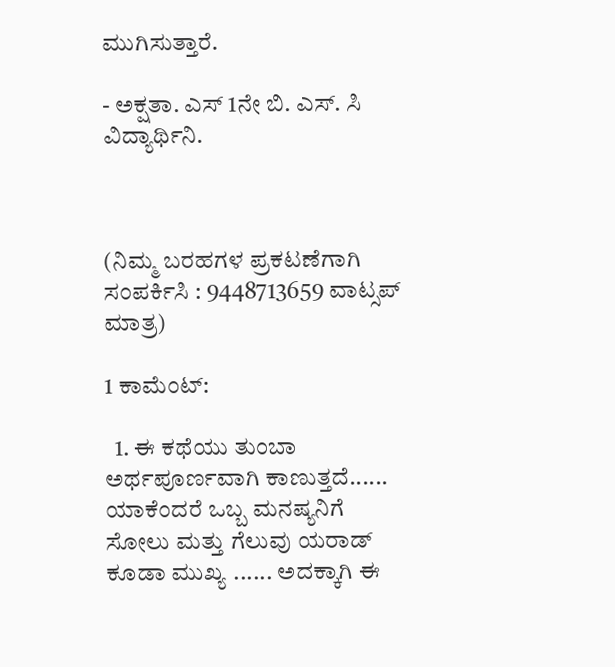ಮುಗಿಸುತ್ತಾರೆ.

- ಅಕ್ಷತಾ. ಎಸ್ 1ನೇ ಬಿ. ಎಸ್. ಸಿ ವಿದ್ಯಾರ್ಥಿನಿ.



(ನಿಮ್ಮ ಬರಹಗಳ ಪ್ರಕಟಣೆಗಾಗಿ ಸಂಪರ್ಕಿಸಿ : 9448713659 ವಾಟ್ಸಪ್ ಮಾತ್ರ)

1 ಕಾಮೆಂಟ್‌:

  1. ಈ ಕಥೆಯು ತುಂಬಾ ಅರ್ಥಪೂರ್ಣವಾಗಿ ಕಾಣುತ್ತದೆ...... ಯಾಕೆಂದರೆ ಒಬ್ಬ ಮನಷ್ಯನಿಗೆ ಸೋಲು ಮತ್ತು ಗೆಲುವು ಯರಾಡ್ ಕೂಡಾ ಮುಖ್ಯ ...... ಅದಕ್ಕಾಗಿ ಈ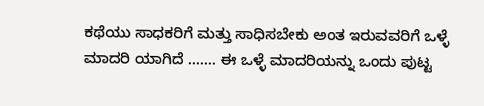ಕಥೆಯು ಸಾಧಕರಿಗೆ ಮತ್ತು ಸಾಧಿಸಬೇಕು ಅಂತ ಇರುವವರಿಗೆ ಒಳ್ಳೆ ಮಾದರಿ ಯಾಗಿದೆ ....... ಈ ಒಳ್ಳೆ ಮಾದರಿಯನ್ನು ಒಂದು ಪುಟ್ಟ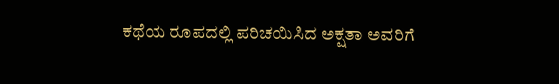ಕಥೆಯ ರೂಪದಲ್ಲಿ ಪರಿಚಯಿಸಿದ ಅಕ್ಷತಾ ಅವರಿಗೆ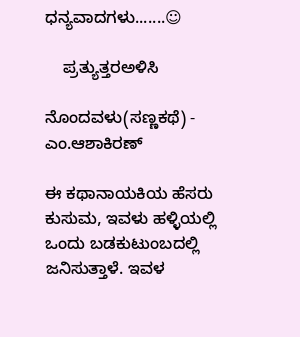ಧನ್ಯವಾದಗಳು.......☺

    ಪ್ರತ್ಯುತ್ತರಅಳಿಸಿ

ನೊಂದವಳು(ಸಣ್ಣಕಥೆ) - ಎಂ.ಆಶಾಕಿರಣ್

ಈ ಕಥಾನಾಯಕಿಯ ಹೆಸರು ಕುಸುಮ, ಇವಳು ಹಳ್ಳಿಯಲ್ಲಿ ಒಂದು ಬಡಕುಟುಂಬದಲ್ಲಿ ಜನಿಸುತ್ತಾಳೆ. ಇವಳ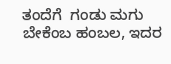ತಂದೆಗೆ  ಗಂಡು ಮಗು ಬೇಕೆಂಬ ಹಂಬಲ, ಇದರ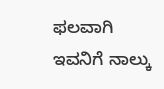ಫಲವಾಗಿ ಇವನಿಗೆ ನಾಲ್ಕು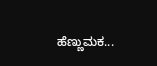ಹೆಣ್ಣುಮಕ...